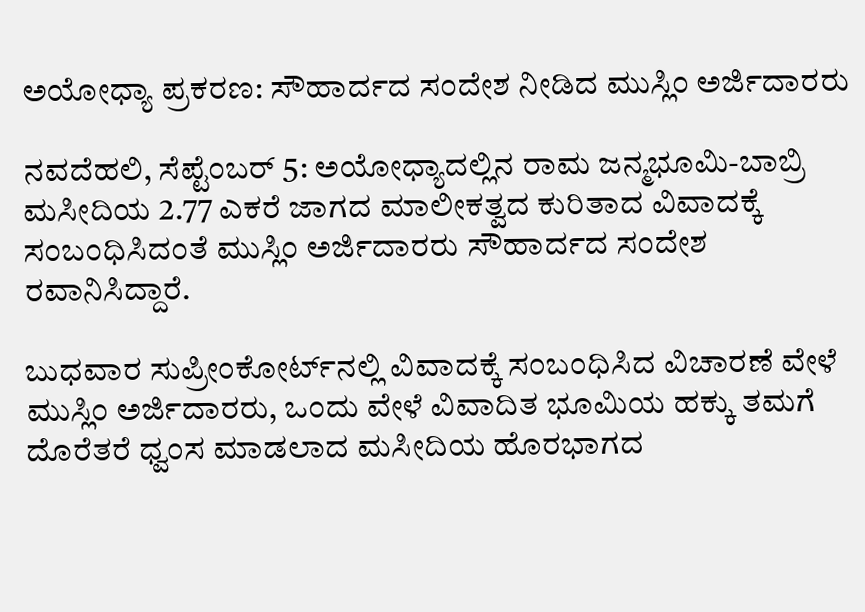ಅಯೋಧ್ಯಾ ಪ್ರಕರಣ: ಸೌಹಾರ್ದದ ಸಂದೇಶ ನೀಡಿದ ಮುಸ್ಲಿಂ ಅರ್ಜಿದಾರರು

ನವದೆಹಲಿ, ಸೆಪ್ಟೆಂಬರ್ 5: ಅಯೋಧ್ಯಾದಲ್ಲಿನ ರಾಮ ಜನ್ಮಭೂಮಿ-ಬಾಬ್ರಿ ಮಸೀದಿಯ 2.77 ಎಕರೆ ಜಾಗದ ಮಾಲೀಕತ್ವದ ಕುರಿತಾದ ವಿವಾದಕ್ಕೆ ಸಂಬಂಧಿಸಿದಂತೆ ಮುಸ್ಲಿಂ ಅರ್ಜಿದಾರರು ಸೌಹಾರ್ದದ ಸಂದೇಶ ರವಾನಿಸಿದ್ದಾರೆ.

ಬುಧವಾರ ಸುಪ್ರೀಂಕೋರ್ಟ್‌ನಲ್ಲಿ ವಿವಾದಕ್ಕೆ ಸಂಬಂಧಿಸಿದ ವಿಚಾರಣೆ ವೇಳೆ ಮುಸ್ಲಿಂ ಅರ್ಜಿದಾರರು, ಒಂದು ವೇಳೆ ವಿವಾದಿತ ಭೂಮಿಯ ಹಕ್ಕು ತಮಗೆ ದೊರೆತರೆ ಧ್ವಂಸ ಮಾಡಲಾದ ಮಸೀದಿಯ ಹೊರಭಾಗದ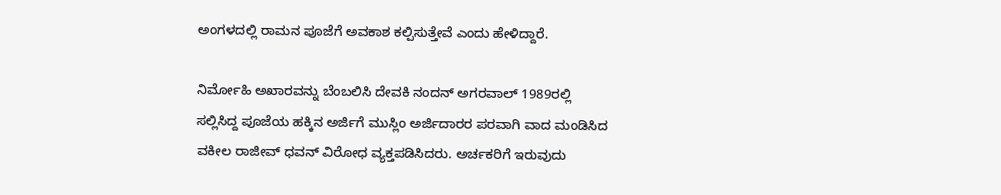ಅಂಗಳದಲ್ಲಿ ರಾಮನ ಪೂಜೆಗೆ ಅವಕಾಶ ಕಲ್ಪಿಸುತ್ತೇವೆ ಎಂದು ಹೇಳಿದ್ದಾರೆ.

ನಿರ್ಮೋಹಿ ಅಖಾರವನ್ನು ಬೆಂಬಲಿಸಿ ದೇವಕಿ ನಂದನ್ ಅಗರವಾಲ್ 1989ರಲ್ಲಿ ಸಲ್ಲಿಸಿದ್ದ ಪೂಜೆಯ ಹಕ್ಕಿನ ಅರ್ಜಿಗೆ ಮುಸ್ಲಿಂ ಅರ್ಜಿದಾರರ ಪರವಾಗಿ ವಾದ ಮಂಡಿಸಿದ ವಕೀಲ ರಾಜೀವ್ ಧವನ್ ವಿರೋಧ ವ್ಯಕ್ತಪಡಿಸಿದರು. ಅರ್ಚಕರಿಗೆ ಇರುವುದು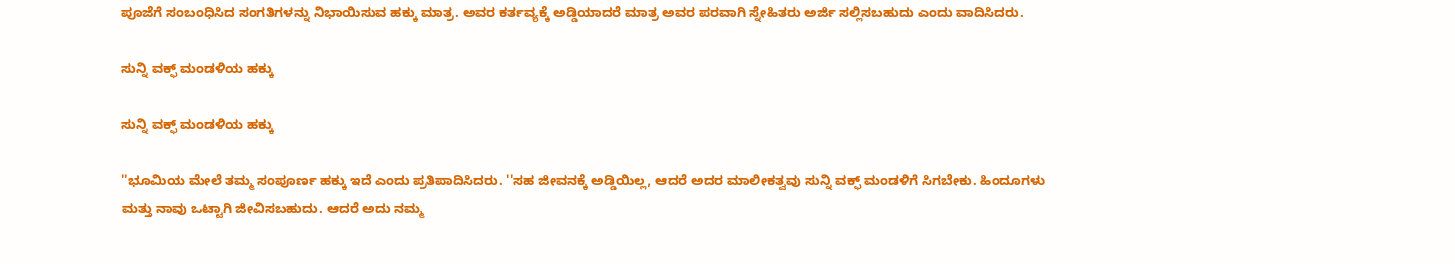ಪೂಜೆಗೆ ಸಂಬಂಧಿಸಿದ ಸಂಗತಿಗಳನ್ನು ನಿಭಾಯಿಸುವ ಹಕ್ಕು ಮಾತ್ರ. ಅವರ ಕರ್ತವ್ಯಕ್ಕೆ ಅಡ್ಡಿಯಾದರೆ ಮಾತ್ರ ಅವರ ಪರವಾಗಿ ಸ್ನೇಹಿತರು ಅರ್ಜಿ ಸಲ್ಲಿಸಬಹುದು ಎಂದು ವಾದಿಸಿದರು.

ಸುನ್ನಿ ವಕ್ಫ್ ಮಂಡಳಿಯ ಹಕ್ಕು

ಸುನ್ನಿ ವಕ್ಫ್ ಮಂಡಳಿಯ ಹಕ್ಕು

''ಭೂಮಿಯ ಮೇಲೆ ತಮ್ಮ ಸಂಪೂರ್ಣ ಹಕ್ಕು ಇದೆ ಎಂದು ಪ್ರತಿಪಾದಿಸಿದರು. ''ಸಹ ಜೀವನಕ್ಕೆ ಅಡ್ಡಿಯಿಲ್ಲ, ಆದರೆ ಅದರ ಮಾಲೀಕತ್ವವು ಸುನ್ನಿ ವಕ್ಫ್ ಮಂಡಳಿಗೆ ಸಿಗಬೇಕು. ಹಿಂದೂಗಳು ಮತ್ತು ನಾವು ಒಟ್ಟಾಗಿ ಜೀವಿಸಬಹುದು. ಆದರೆ ಅದು ನಮ್ಮ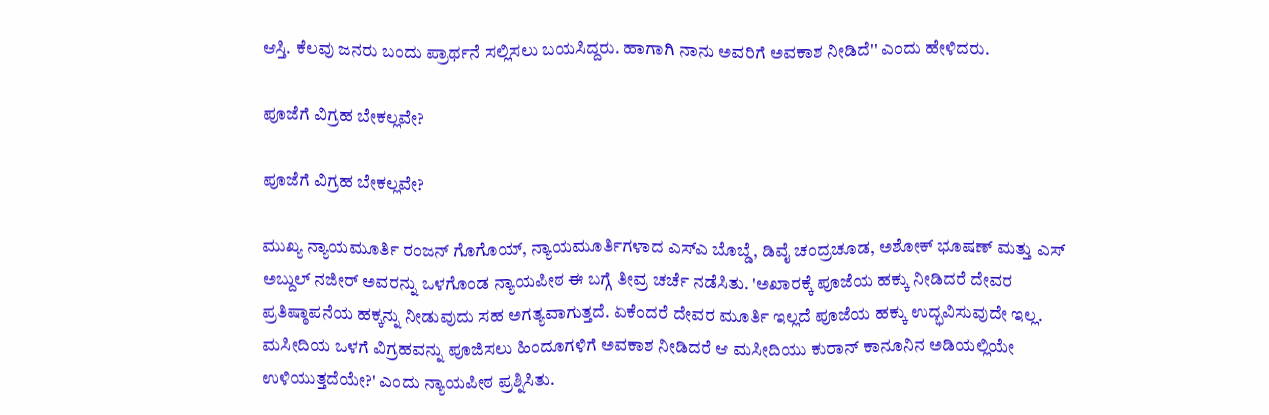ಆಸ್ತಿ. ಕೆಲವು ಜನರು ಬಂದು ಪ್ರಾರ್ಥನೆ ಸಲ್ಲಿಸಲು ಬಯಸಿದ್ದರು. ಹಾಗಾಗಿ ನಾನು ಅವರಿಗೆ ಅವಕಾಶ ನೀಡಿದೆ'' ಎಂದು ಹೇಳಿದರು.

ಪೂಜೆಗೆ ವಿಗ್ರಹ ಬೇಕಲ್ಲವೇ?

ಪೂಜೆಗೆ ವಿಗ್ರಹ ಬೇಕಲ್ಲವೇ?

ಮುಖ್ಯ ನ್ಯಾಯಮೂರ್ತಿ ರಂಜನ್ ಗೊಗೊಯ್, ನ್ಯಾಯಮೂರ್ತಿಗಳಾದ ಎಸ್‌ಎ ಬೊಬ್ಡೆ, ಡಿವೈ ಚಂದ್ರಚೂಡ, ಅಶೋಕ್ ಭೂಷಣ್ ಮತ್ತು ಎಸ್ ಅಬ್ದುಲ್ ನಜೀರ್ ಅವರನ್ನು ಒಳಗೊಂಡ ನ್ಯಾಯಪೀಠ ಈ ಬಗ್ಗೆ ತೀವ್ರ ಚರ್ಚೆ ನಡೆಸಿತು. 'ಅಖಾರಕ್ಕೆ ಪೂಜೆಯ ಹಕ್ಕು ನೀಡಿದರೆ ದೇವರ ಪ್ರತಿಷ್ಠಾಪನೆಯ ಹಕ್ಕನ್ನು ನೀಡುವುದು ಸಹ ಅಗತ್ಯವಾಗುತ್ತದೆ. ಏಕೆಂದರೆ ದೇವರ ಮೂರ್ತಿ ಇಲ್ಲದೆ ಪೂಜೆಯ ಹಕ್ಕು ಉದ್ಭವಿಸುವುದೇ ಇಲ್ಲ. ಮಸೀದಿಯ ಒಳಗೆ ವಿಗ್ರಹವನ್ನು ಪೂಜಿಸಲು ಹಿಂದೂಗಳಿಗೆ ಅವಕಾಶ ನೀಡಿದರೆ ಆ ಮಸೀದಿಯು ಕುರಾನ್ ಕಾನೂನಿನ ಅಡಿಯಲ್ಲಿಯೇ ಉಳಿಯುತ್ತದೆಯೇ?' ಎಂದು ನ್ಯಾಯಪೀಠ ಪ್ರಶ್ನಿಸಿತು.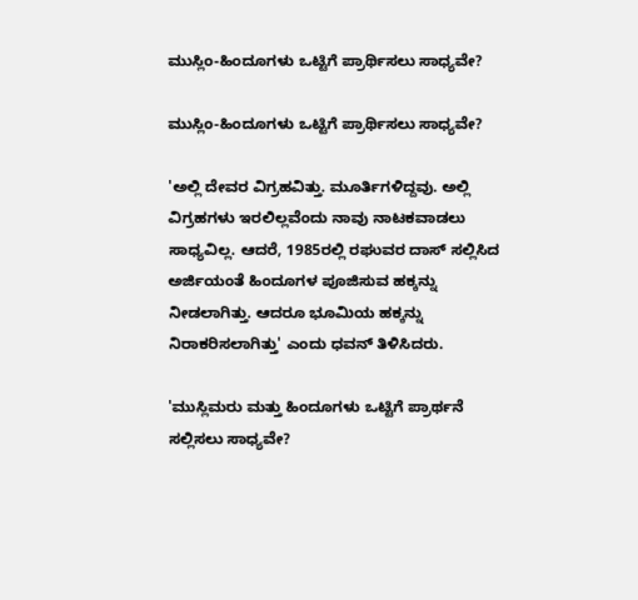ಮುಸ್ಲಿಂ-ಹಿಂದೂಗಳು ಒಟ್ಟಿಗೆ ಪ್ರಾರ್ಥಿಸಲು ಸಾಧ್ಯವೇ?

ಮುಸ್ಲಿಂ-ಹಿಂದೂಗಳು ಒಟ್ಟಿಗೆ ಪ್ರಾರ್ಥಿಸಲು ಸಾಧ್ಯವೇ?

'ಅಲ್ಲಿ ದೇವರ ವಿಗ್ರಹವಿತ್ತು. ಮೂರ್ತಿಗಳಿದ್ದವು. ಅಲ್ಲಿ ವಿಗ್ರಹಗಳು ಇರಲಿಲ್ಲವೆಂದು ನಾವು ನಾಟಕವಾಡಲು ಸಾಧ್ಯವಿಲ್ಲ. ಆದರೆ, 1985ರಲ್ಲಿ ರಘುವರ ದಾಸ್ ಸಲ್ಲಿಸಿದ ಅರ್ಜಿಯಂತೆ ಹಿಂದೂಗಳ ಪೂಜಿಸುವ ಹಕ್ಕನ್ನು ನೀಡಲಾಗಿತ್ತು. ಆದರೂ ಭೂಮಿಯ ಹಕ್ಕನ್ನು ನಿರಾಕರಿಸಲಾಗಿತ್ತು' ಎಂದು ಧವನ್ ತಿಳಿಸಿದರು.

'ಮುಸ್ಲಿಮರು ಮತ್ತು ಹಿಂದೂಗಳು ಒಟ್ಟಿಗೆ ಪ್ರಾರ್ಥನೆ ಸಲ್ಲಿಸಲು ಸಾಧ್ಯವೇ?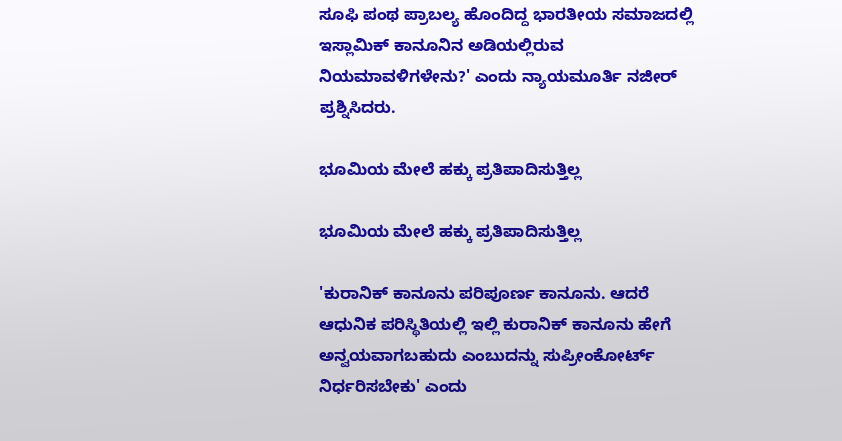ಸೂಫಿ ಪಂಥ ಪ್ರಾಬಲ್ಯ ಹೊಂದಿದ್ದ ಭಾರತೀಯ ಸಮಾಜದಲ್ಲಿ ಇಸ್ಲಾಮಿಕ್ ಕಾನೂನಿನ ಅಡಿಯಲ್ಲಿರುವ ನಿಯಮಾವಳಿಗಳೇನು?' ಎಂದು ನ್ಯಾಯಮೂರ್ತಿ ನಜೀರ್ ಪ್ರಶ್ನಿಸಿದರು.

ಭೂಮಿಯ ಮೇಲೆ ಹಕ್ಕು ಪ್ರತಿಪಾದಿಸುತ್ತಿಲ್ಲ

ಭೂಮಿಯ ಮೇಲೆ ಹಕ್ಕು ಪ್ರತಿಪಾದಿಸುತ್ತಿಲ್ಲ

'ಕುರಾನಿಕ್ ಕಾನೂನು ಪರಿಪೂರ್ಣ ಕಾನೂನು. ಆದರೆ ಆಧುನಿಕ ಪರಿಸ್ಥಿತಿಯಲ್ಲಿ ಇಲ್ಲಿ ಕುರಾನಿಕ್ ಕಾನೂನು ಹೇಗೆ ಅನ್ವಯವಾಗಬಹುದು ಎಂಬುದನ್ನು ಸುಪ್ರೀಂಕೋರ್ಟ್ ನಿರ್ಧರಿಸಬೇಕು' ಎಂದು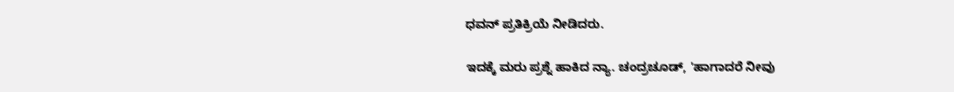ಧವನ್ ಪ್ರತಿಕ್ರಿಯೆ ನೀಡಿದರು.

ಇದಕ್ಕೆ ಮರು ಪ್ರಶ್ನೆ ಹಾಕಿದ ನ್ಯಾ. ಚಂದ್ರಚೂಡ್, 'ಹಾಗಾದರೆ ನೀವು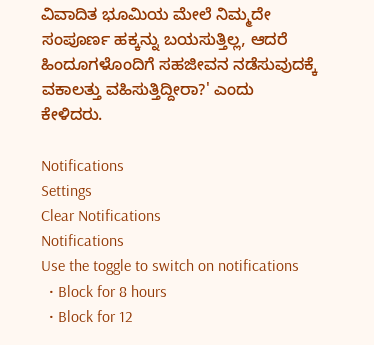ವಿವಾದಿತ ಭೂಮಿಯ ಮೇಲೆ ನಿಮ್ಮದೇ ಸಂಪೂರ್ಣ ಹಕ್ಕನ್ನು ಬಯಸುತ್ತಿಲ್ಲ, ಆದರೆ ಹಿಂದೂಗಳೊಂದಿಗೆ ಸಹಜೀವನ ನಡೆಸುವುದಕ್ಕೆ ವಕಾಲತ್ತು ವಹಿಸುತ್ತಿದ್ದೀರಾ?' ಎಂದು ಕೇಳಿದರು.

Notifications
Settings
Clear Notifications
Notifications
Use the toggle to switch on notifications
  • Block for 8 hours
  • Block for 12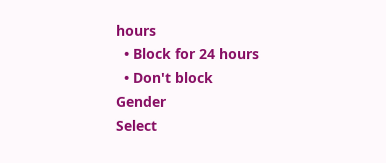hours
  • Block for 24 hours
  • Don't block
Gender
Select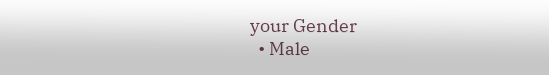your Gender
  • Male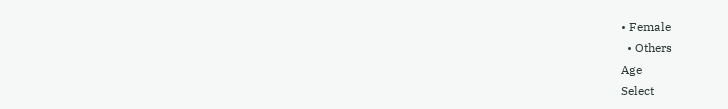• Female
  • Others
Age
Select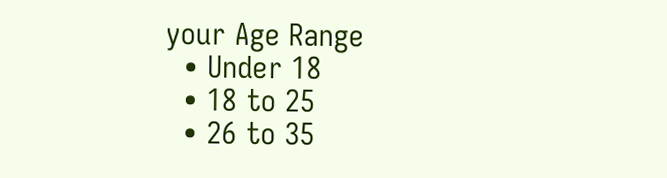your Age Range
  • Under 18
  • 18 to 25
  • 26 to 35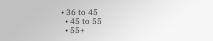• 36 to 45
  • 45 to 55
  • 55+